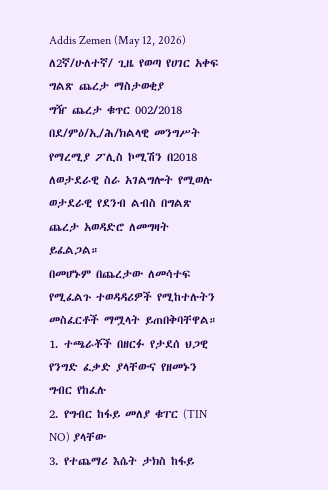Addis Zemen (May 12, 2026)
ለ2ኛ/ሁለተኛ/ ጊዜ የወጣ የሀገር አቀፍ
ግልጽ ጨረታ ማስታወቂያ
ግዥ ጨረታ ቁጥር 002/2018
በደ/ምዕ/ኢ/ሕ/ክልላዊ መንግሥት የማረሚያ ፖሊስ ኮሚሽን በ2018 ለወታደራዊ ስራ አገልግሎት የሚወሉ ወታደራዊ የደንብ ልብስ በግልጽ ጨረታ አወዳድሮ ለመግዛት ይፈልጋል።
በመሆኑም በጨረታው ለመሳተፍ የሚፈልጉ ተወዳዳሪዎች የሚከተሉትን መስፈርቶች ማሟላት ይጠበቅባቸዋል።
1. ተጫራቾች በዘርፉ የታደሰ ህጋዊ የንግድ ፈቃድ ያላቸውና የዘመኑን ግብር የከፈሉ
2. የግብር ከፋይ መለያ ቁፐር (TIN NO) ያላቸው
3. የተጨማሪ እሴት ታክስ ከፋይ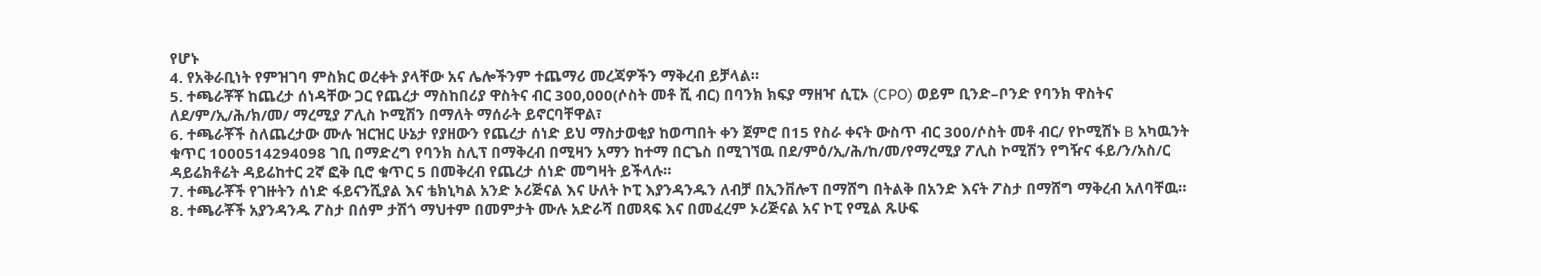የሆኑ
4. የአቅራቢነት የምዝገባ ምስክር ወረቀት ያላቸው አና ሌሎችንም ተጨማሪ መረጃዎችን ማቅረብ ይቻላል።
5. ተጫራቾቾ ከጨረታ ሰነዳቸው ጋር የጨረታ ማስከበሪያ ዋስትና ብር 300,000(ሶስት መቶ ሺ ብር) በባንክ ክፍያ ማዘዣ ሲፒኦ (CPO) ወይም ቢንድ–ቦንድ የባንክ ዋስትና ለደ/ም/ኢ/ሕ/ክ/መ/ ማረሚያ ፖሊስ ኮሚሽን በማለት ማሰራት ይኖርባቸዋል፣
6. ተጫራቾች ስለጨረታው ሙሉ ዝርዝር ሁኔታ የያዘውን የጨረታ ሰነድ ይህ ማስታወቂያ ከወጣበት ቀን ጀምሮ በ15 የስራ ቀናት ውስጥ ብር 300/ሶስት መቶ ብር/ የኮሚሽኑ B አካዉንት ቁጥር 1000514294098 ገቢ በማድረግ የባንክ ስሊፕ በማቅረብ በሚዛን አማን ከተማ በርጌስ በሚገኘዉ በደ/ምዕ/ኢ/ሕ/ከ/መ/የማረሚያ ፖሊስ ኮሚሽን የግዥና ፋይ/ን/አስ/ር ዳይሬክቶሬት ዳይሬከተር 2ኛ ፎቅ ቢሮ ቁጥር 5 በመቅረብ የጨረታ ሰነድ መግዛት ይችላሉ።
7. ተጫራቾች የገዙትን ሰነድ ፋይናንሺያል እና ቴክኒካል አንድ ኦሪጅናል እና ሁለት ኮፒ እያንዳንዱን ለብቻ በኢንቨሎፕ በማሸግ በትልቅ በአንድ እናት ፖስታ በማሸግ ማቅረብ አለባቸዉ።
8. ተጫራቾች አያንዳንዱ ፖስታ በሰም ታሽጎ ማህተም በመምታት ሙሉ አድራሻ በመጻፍ እና በመፈረም ኦሪጅናል አና ኮፒ የሚል ጹሁፍ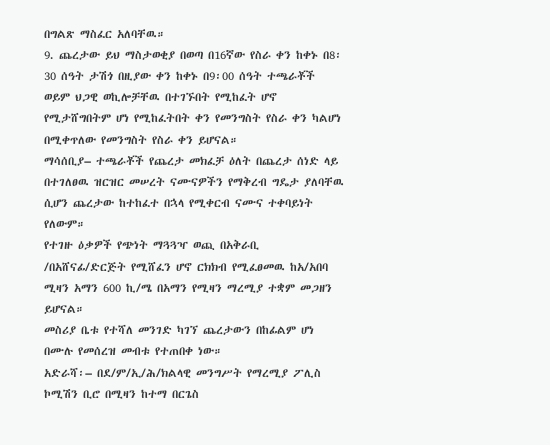በግልጽ ማስፈር አለባቸዉ።
9. ጨረታው ይህ ማስታወቂያ በወጣ በ16ኛው የስራ ቀን ከቀኑ በ8፡30 ሰዓት ታሽጎ በዚያው ቀን ከቀኑ በ9፡00 ሰዓት ተጫራቾች ወይም ህጋዊ ወኪሎቻቸዉ በተገኙበት የሚከፈት ሆኖ የሚታሸግበትም ሆነ የሚከፈትበት ቀን የመንግስት የስራ ቀን ካልሆነ በሚቀጥለው የመንግስት የስራ ቀን ይሆናል።
ማሳሰቢያ– ተጫራቾች የጨረታ መክፈቻ ዕለት በጨረታ ሰነድ ላይ በተገለፀዉ ዝርዝር መሠረት ናሙናዎችን የማቅረብ ግዴታ ያለባቸዉ ሲሆን ጨረታው ከተከፈተ በኋላ የሚቀርብ ናሙና ተቀባይነት የለውም።
የተገዙ ዕቃዎች የጭነት ማጓጓዣ ወጪ በአቅራቢ /በአሸናፊ/ድርጅት የሚሸፈን ሆኖ ርክክብ የሚፈፀመዉ ከአ/አበባ ሚዛን አማን 600 ኪ/ሜ በአማን የሚዛን ማረሚያ ተቋም መጋዘን ይሆናል።
መስሪያ ቤቱ የተሻለ መንገድ ካገኘ ጨረታውን በከፊልም ሆነ በሙሉ የመሰረዝ መብቱ የተጠበቀ ነው።
አድራሻ፡– በደ/ም/ኢ/ሕ/ክልላዊ መንግሥት የማረሚያ ፖሊስ ኮሚሽን ቢሮ በሚዛን ከተማ በርጌስ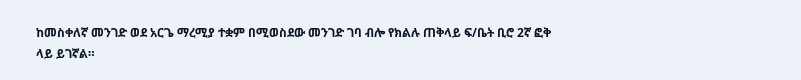ከመስቀለኛ መንገድ ወደ አርጌ ማረሚያ ተቋም በሚወስደው መንገድ ገባ ብሎ የክልሉ ጠቅላይ ፍ/ቤት ቢሮ 2ኛ ፎቅ ላይ ይገኛል።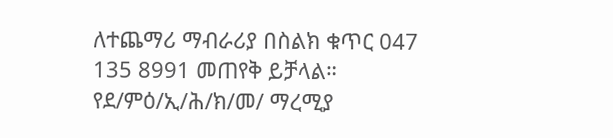ለተጨማሪ ማብራሪያ በስልክ ቁጥር 047 135 8991 መጠየቅ ይቻላል።
የደ/ምዕ/ኢ/ሕ/ክ/መ/ ማረሚያ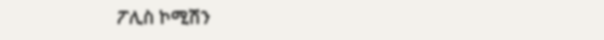ፖሊስ ኮሚሽን